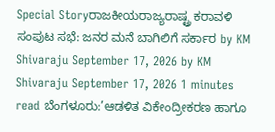Special Storyರಾಜಕೀಯರಾಜ್ಯರಾಷ್ಟ್ರ ಕರಾವಳಿ ಸಂಪುಟ ಸಭೆ: ಜನರ ಮನೆ ಬಾಗಿಲಿಗೆ ಸರ್ಕಾರ by KM Shivaraju September 17, 2026 by KM Shivaraju September 17, 2026 1 minutes read ಬೆಂಗಳೂರು:’ಆಡಳಿತ ವಿಕೇಂದ್ರೀಕರಣ ಹಾಗೂ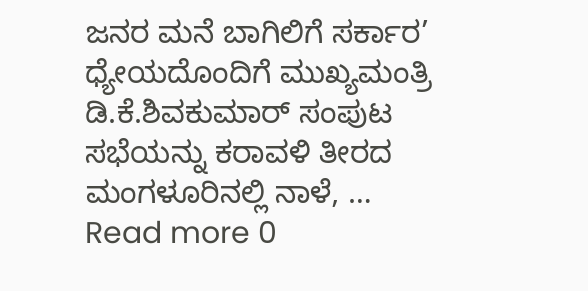ಜನರ ಮನೆ ಬಾಗಿಲಿಗೆ ಸರ್ಕಾರ’ ಧ್ಯೇಯದೊಂದಿಗೆ ಮುಖ್ಯಮಂತ್ರಿ ಡಿ.ಕೆ.ಶಿವಕುಮಾರ್ ಸಂಪುಟ ಸಭೆಯನ್ನು ಕರಾವಳಿ ತೀರದ ಮಂಗಳೂರಿನಲ್ಲಿ ನಾಳೆ, … Read more 0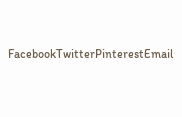FacebookTwitterPinterestEmail